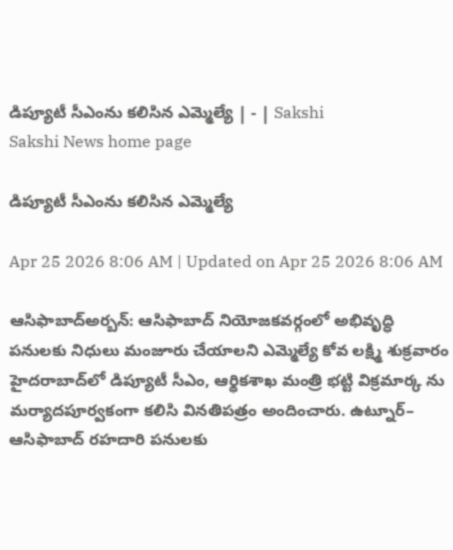డిప్యూటీ సీఎంను కలిసిన ఎమ్మెల్యే | - | Sakshi
Sakshi News home page

డిప్యూటీ సీఎంను కలిసిన ఎమ్మెల్యే

Apr 25 2026 8:06 AM | Updated on Apr 25 2026 8:06 AM

ఆసిఫాబాద్‌అర్బన్‌: ఆసిఫాబాద్‌ నియోజకవర్గంలో అభివృద్ధి పనులకు నిధులు మంజూరు చేయాలని ఎమ్మెల్యే కోవ లక్ష్మి శుక్రవారం హైదరాబాద్‌లో డిప్యూటీ సీఎం, ఆర్థికశాఖ మంత్రి భట్టి విక్రమార్క ను మర్యాదపూర్వకంగా కలిసి వినతిపత్రం అందించారు. ఉట్నూర్‌– ఆసిఫాబాద్‌ రహదారి పనులకు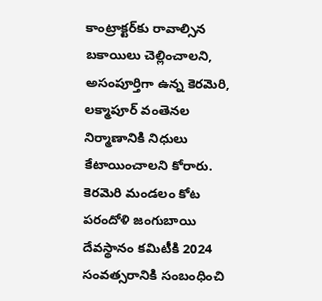కాంట్రాక్టర్‌కు రావాల్సిన బకాయిలు చెల్లించాలని, అసంపూర్తిగా ఉన్న కెరమెరి, లక్మాపూర్‌ వంతెనల నిర్మాణానికి నిధులు కేటాయించాలని కోరారు. కెరమెరి మండలం కోట పరందోళి జంగుబాయి దేవస్థానం కమిటీకి 2024 సంవత్సరానికి సంబంధించి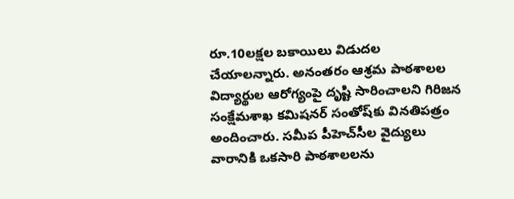రూ.10లక్షల బకాయిలు విడుదల చేయాలన్నారు. అనంతరం ఆశ్రమ పాఠశాలల విద్యార్థుల ఆరోగ్యంపై దృష్టి సారించాలని గిరిజన సంక్షేమశాఖ కమిషనర్‌ సంతోష్‌కు వినతిపత్రం అందించారు. సమీప పీహెచ్‌సీల వైద్యులు వారానికి ఒకసారి పాఠశాలలను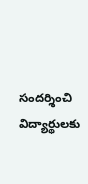సందర్శించి విద్యార్థులకు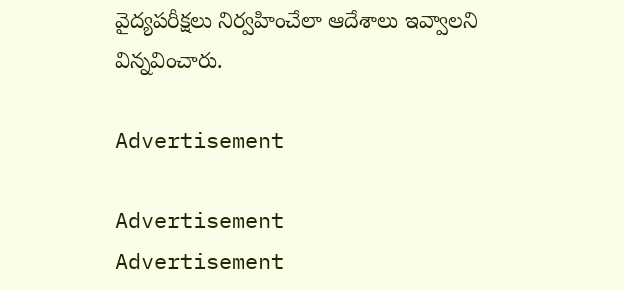వైద్యపరీక్షలు నిర్వహించేలా ఆదేశాలు ఇవ్వాలని విన్నవించారు.

Advertisement

Advertisement
Advertisement